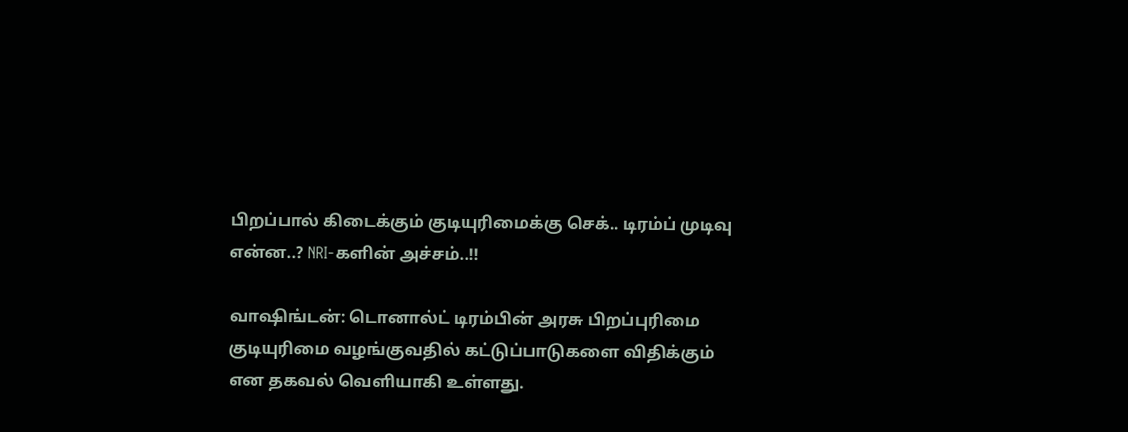பிறப்பால் கிடைக்கும் குடியுரிமைக்கு செக்.. டிரம்ப் முடிவு என்ன..? NRI-களின் அச்சம்..!!

வாஷிங்டன்: டொனால்ட் டிரம்பின் அரசு பிறப்புரிமை குடியுரிமை வழங்குவதில் கட்டுப்பாடுகளை விதிக்கும் என தகவல் வெளியாகி உள்ளது.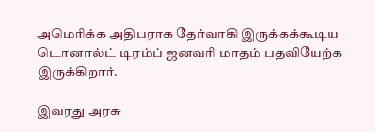அமெரிக்க அதிபராக தேர்வாகி இருக்கக்கூடிய டொனால்ட் டிரம்ப் ஜனவரி மாதம் பதவியேற்க இருக்கிறார்.

இவரது அரசு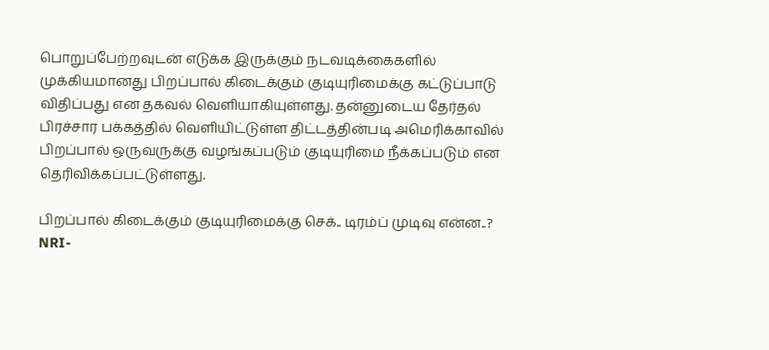பொறுப்பேற்றவுடன் எடுக்க இருக்கும் நடவடிக்கைகளில் முக்கியமானது பிறப்பால் கிடைக்கும் குடியுரிமைக்கு கட்டுப்பாடு விதிப்பது என தகவல் வெளியாகியுள்ளது. தன்னுடைய தேர்தல் பிரச்சார பக்கத்தில் வெளியிட்டுள்ள திட்டத்தின்படி அமெரிக்காவில் பிறப்பால் ஒருவருக்கு வழங்கப்படும் குடியுரிமை நீக்கப்படும் என தெரிவிக்கப்பட்டுள்ளது.

பிறப்பால் கிடைக்கும் குடியுரிமைக்கு செக்.. டிரம்ப் முடிவு என்ன..? NRI-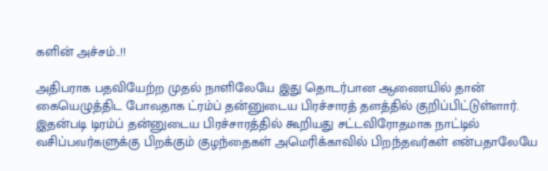களின் அச்சம்..!!

அதிபராக பதவியேற்ற முதல் நாளிலேயே இது தொடர்பான ஆணையில் தான் கையெழுத்திட போவதாக ட்ரம்ப் தன்னுடைய பிரச்சாரத் தளத்தில் குறிப்பிட்டுள்ளார். இதன்படி டிரம்ப் தன்னுடைய பிரச்சாரத்தில் கூறியது சட்டவிரோதமாக நாட்டில் வசிப்பவர்களுக்கு பிறக்கும் குழந்தைகள் அமெரிக்காவில் பிறந்தவர்கள் என்பதாலேயே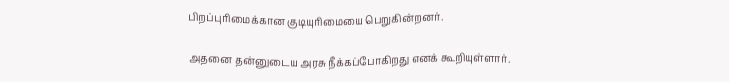பிறப்புரிமைக்கான குடியுரிமையை பெறுகின்றனர்.

அதனை தன்னுடைய அரசு நீக்கப்போகிறது எனக் கூறியுள்ளார்.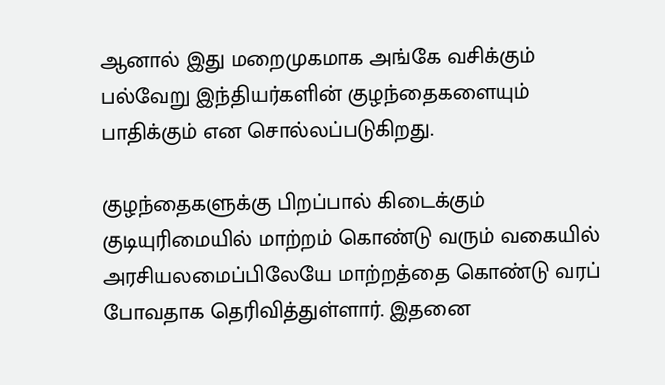ஆனால் இது மறைமுகமாக அங்கே வசிக்கும் பல்வேறு இந்தியர்களின் குழந்தைகளையும் பாதிக்கும் என சொல்லப்படுகிறது.

குழந்தைகளுக்கு பிறப்பால் கிடைக்கும் குடியுரிமையில் மாற்றம் கொண்டு வரும் வகையில் அரசியலமைப்பிலேயே மாற்றத்தை கொண்டு வரப் போவதாக தெரிவித்துள்ளார். இதனை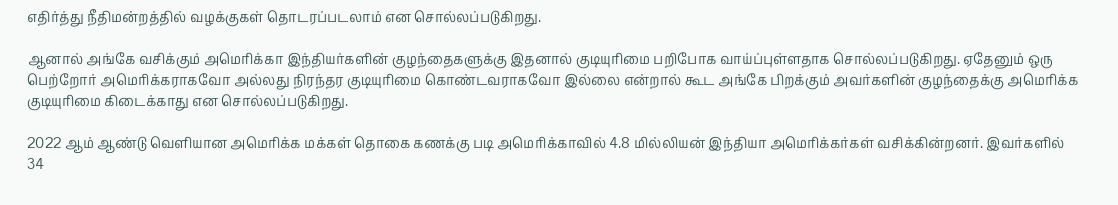எதிர்த்து நீதிமன்றத்தில் வழக்குகள் தொடரப்படலாம் என சொல்லப்படுகிறது.

ஆனால் அங்கே வசிக்கும் அமெரிக்கா இந்தியர்களின் குழந்தைகளுக்கு இதனால் குடியுரிமை பறிபோக வாய்ப்புள்ளதாக சொல்லப்படுகிறது. ஏதேனும் ஒரு பெற்றோர் அமெரிக்கராகவோ அல்லது நிரந்தர குடியுரிமை கொண்டவராகவோ இல்லை என்றால் கூட அங்கே பிறக்கும் அவர்களின் குழந்தைக்கு அமெரிக்க குடியுரிமை கிடைக்காது என சொல்லப்படுகிறது.

2022 ஆம் ஆண்டு வெளியான அமெரிக்க மக்கள் தொகை கணக்கு படி அமெரிக்காவில் 4.8 மில்லியன் இந்தியா அமெரிக்கர்கள் வசிக்கின்றனர். இவர்களில் 34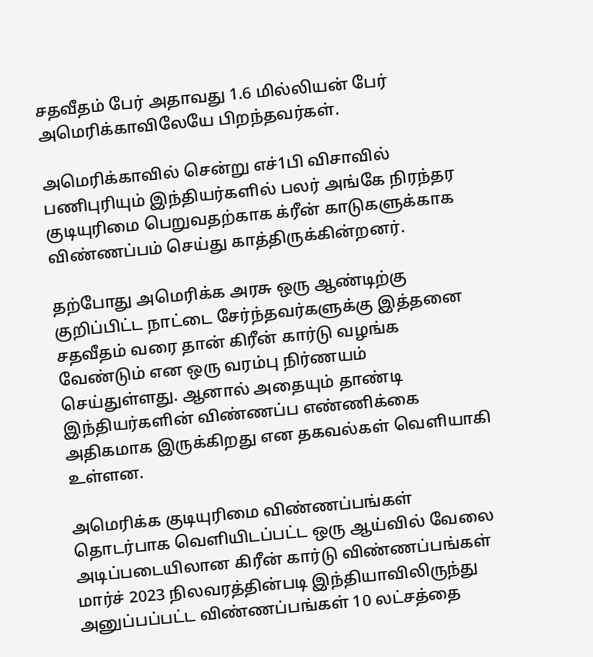சதவீதம் பேர் அதாவது 1.6 மில்லியன் பேர் அமெரிக்காவிலேயே பிறந்தவர்கள்.

அமெரிக்காவில் சென்று எச்1பி விசாவில் பணிபுரியும் இந்தியர்களில் பலர் அங்கே நிரந்தர குடியுரிமை பெறுவதற்காக க்ரீன் காடுகளுக்காக விண்ணப்பம் செய்து காத்திருக்கின்றனர்.

தற்போது அமெரிக்க அரசு ஒரு ஆண்டிற்கு குறிப்பிட்ட நாட்டை சேர்ந்தவர்களுக்கு இத்தனை சதவீதம் வரை தான் கிரீன் கார்டு வழங்க வேண்டும் என ஒரு வரம்பு நிர்ணயம் செய்துள்ளது. ஆனால் அதையும் தாண்டி இந்தியர்களின் விண்ணப்ப எண்ணிக்கை அதிகமாக இருக்கிறது என தகவல்கள் வெளியாகி உள்ளன.

அமெரிக்க குடியுரிமை விண்ணப்பங்கள் தொடர்பாக வெளியிடப்பட்ட ஒரு ஆய்வில் வேலை அடிப்படையிலான கிரீன் கார்டு விண்ணப்பங்கள் மார்ச் 2023 நிலவரத்தின்படி இந்தியாவிலிருந்து அனுப்பப்பட்ட விண்ணப்பங்கள் 10 லட்சத்தை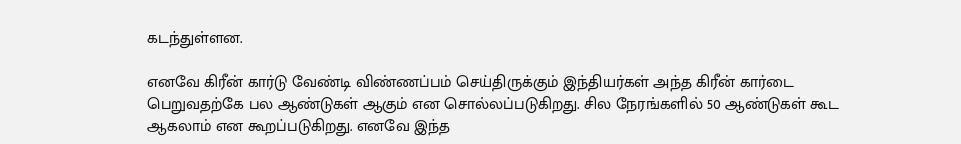கடந்துள்ளன.

எனவே கிரீன் கார்டு வேண்டி விண்ணப்பம் செய்திருக்கும் இந்தியர்கள் அந்த கிரீன் கார்டை பெறுவதற்கே பல ஆண்டுகள் ஆகும் என சொல்லப்படுகிறது. சில நேரங்களில் 50 ஆண்டுகள் கூட ஆகலாம் என கூறப்படுகிறது. எனவே இந்த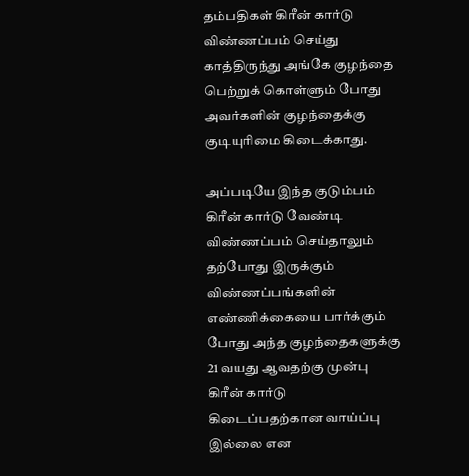தம்பதிகள் கிரீன் கார்டு விண்ணப்பம் செய்து காத்திருந்து அங்கே குழந்தை பெற்றுக் கொள்ளும் போது அவர்களின் குழந்தைக்கு குடியுரிமை கிடைக்காது.

அப்படியே இந்த குடும்பம் கிரீன் கார்டு வேண்டி விண்ணப்பம் செய்தாலும் தற்போது இருக்கும் விண்ணப்பங்களின் எண்ணிக்கையை பார்க்கும் போது அந்த குழந்தைகளுக்கு 21 வயது ஆவதற்கு முன்பு கிரீன் கார்டு கிடைப்பதற்கான வாய்ப்பு இல்லை என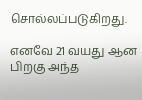சொல்லப்படுகிறது.

எனவே 21 வயது ஆன பிறகு அந்த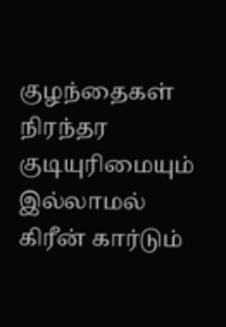குழந்தைகள் நிரந்தர குடியுரிமையும் இல்லாமல் கிரீன் கார்டும்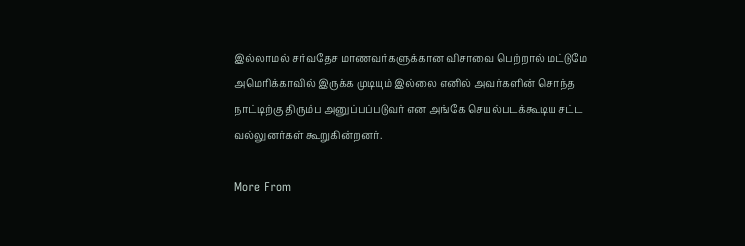இல்லாமல் சர்வதேச மாணவர்களுக்கான விசாவை பெற்றால் மட்டுமே அமெரிக்காவில் இருக்க முடியும் இல்லை எனில் அவர்களின் சொந்த நாட்டிற்கு திரும்ப அனுப்பப்படுவர் என அங்கே செயல்படக்கூடிய சட்ட வல்லுனர்கள் கூறுகின்றனர்.

More From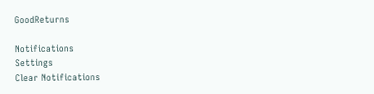GoodReturns

Notifications
Settings
Clear Notifications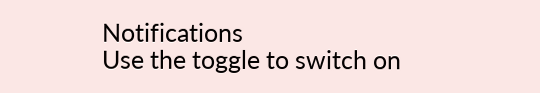Notifications
Use the toggle to switch on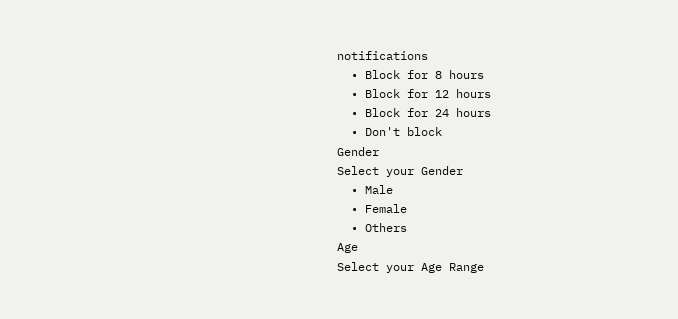notifications
  • Block for 8 hours
  • Block for 12 hours
  • Block for 24 hours
  • Don't block
Gender
Select your Gender
  • Male
  • Female
  • Others
Age
Select your Age Range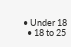• Under 18
  • 18 to 25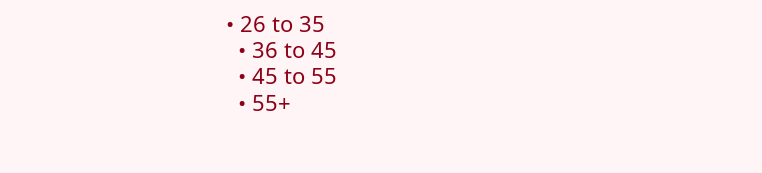• 26 to 35
  • 36 to 45
  • 45 to 55
  • 55+